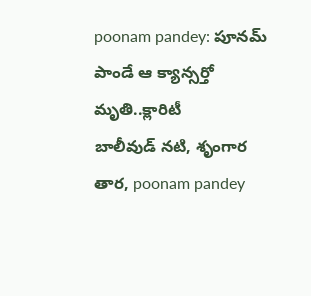poonam pandey: పూనమ్ పాండే ఆ క్యాన్సర్తో మృతి..క్లారిటీ
బాలీవుడ్ నటి, శృంగార తార, poonam pandey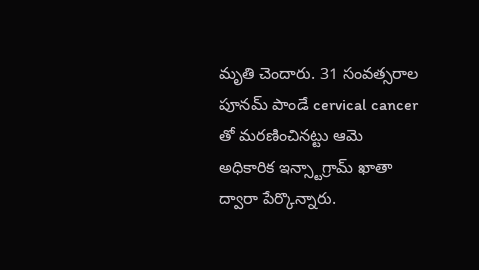మృతి చెందారు. 31 సంవత్సరాల పూనమ్ పాండే cervical cancer తో మరణించినట్టు ఆమె అధికారిక ఇన్స్టాగ్రామ్ ఖాతా ద్వారా పేర్కొన్నారు.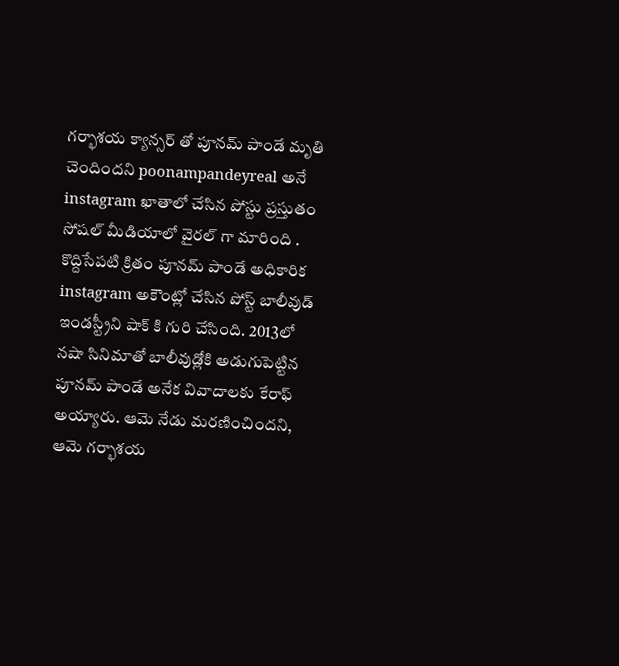గర్భాశయ క్యాన్సర్ తో పూనమ్ పాండే మృతి చెందిందని poonampandeyreal అనే instagram ఖాతాలో చేసిన పోస్టు ప్రస్తుతం సోషల్ మీడియాలో వైరల్ గా మారింది .
కొద్దిసేపటి క్రితం పూనమ్ పాండే అధికారిక instagram అకౌంట్లో చేసిన పోస్ట్ బాలీవుడ్ ఇండస్ట్రీని షాక్ కి గురి చేసింది. 2013లో నషా సినిమాతో బాలీవుడ్లోకి అడుగుపెట్టిన పూనమ్ పాండే అనేక వివాదాలకు కేరాఫ్ అయ్యారు. ఆమె నేడు మరణించిందని, ఆమె గర్భాశయ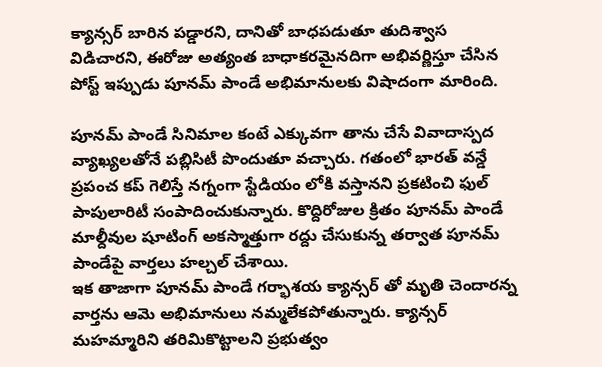క్యాన్సర్ బారిన పడ్డారని, దానితో బాధపడుతూ తుదిశ్వాస విడిచారని, ఈరోజు అత్యంత బాధాకరమైనదిగా అభివర్ణిస్తూ చేసిన పోస్ట్ ఇప్పుడు పూనమ్ పాండే అభిమానులకు విషాదంగా మారింది.

పూనమ్ పాండే సినిమాల కంటే ఎక్కువగా తాను చేసే వివాదాస్పద వ్యాఖ్యలతోనే పబ్లిసిటీ పొందుతూ వచ్చారు. గతంలో భారత్ వన్డే ప్రపంచ కప్ గెలిస్తే నగ్నంగా స్టేడియం లోకి వస్తానని ప్రకటించి ఫుల్ పాపులారిటీ సంపాదించుకున్నారు. కొద్దిరోజుల క్రితం పూనమ్ పాండే మాల్దీవుల షూటింగ్ అకస్మాత్తుగా రద్దు చేసుకున్న తర్వాత పూనమ్ పాండేపై వార్తలు హల్చల్ చేశాయి.
ఇక తాజాగా పూనమ్ పాండే గర్భాశయ క్యాన్సర్ తో మృతి చెందారన్న వార్తను ఆమె అభిమానులు నమ్మలేకపోతున్నారు. క్యాన్సర్ మహమ్మారిని తరిమికొట్టాలని ప్రభుత్వం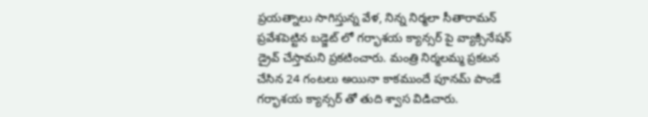ప్రయత్నాలు సాగిస్తున్న వేళ, నిన్న నిర్మలా సీతారామన్ ప్రవేశపెట్టిన బడ్జెట్ లో గర్భాశయ క్యాన్సర్ పై వ్యాక్సినేషన్ డ్రైవ్ చేస్తామని ప్రకటించారు. మంత్రి నిర్మలమ్మ ప్రకటన చేసిన 24 గంటలు అయినా కాకముందే పూనమ్ పాండే గర్భాశయ క్యాన్సర్ తో తుది శ్వాస విడిచారు.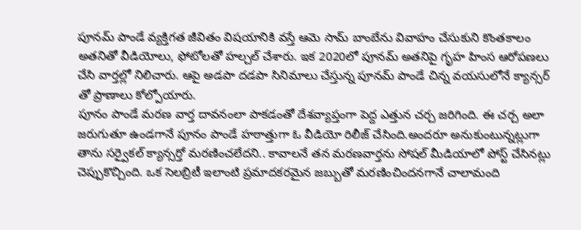పూనమ్ పాండే వ్యక్తిగత జీవితం విషయానికి వస్తే ఆమె సామ్ బాంబేను వివాహం చేసుకుని కొంతకాలం అతనితో వీడియోలు, ఫోటోలతో హల్చల్ చేశారు. ఇక 2020లో పూనమ్ అతనిపై గృహ హింస ఆరోపణలు చేసి వార్తల్లో నిలిచారు. ఆపై అడపా దడపా సినిమాలు చేస్తున్న పూనమ్ పాండే చిన్న వయసులోనే క్యాన్సర్ తో ప్రాణాలు కోల్పోయారు.
పూనం పాండే మరణ వార్త దావనంలా పాకడంతో దేశవ్యాప్తంగా పెద్ద ఎత్తున చర్చ జరిగింది. ఈ చర్చ అలా జరుగుతూ ఉండగానే పూనం పాండే హఠాత్తుగా ఓ వీడియో రిలీజ్ చేసింది.అందరూ అనుకుంటున్నట్లుగా తాను సర్వైకల్ క్యాన్సర్తో మరణించలేదని.. కావాలనే తన మరణవార్తను సోషల్ మీడియాలో పోస్ట్ చేసినట్లు చెప్పుకొచ్చింది. ఒక సెలబ్రిటీ ఇలాంటి ప్రమాదకరమైన జబ్బుతో మరణించిందనగానే చాలామంది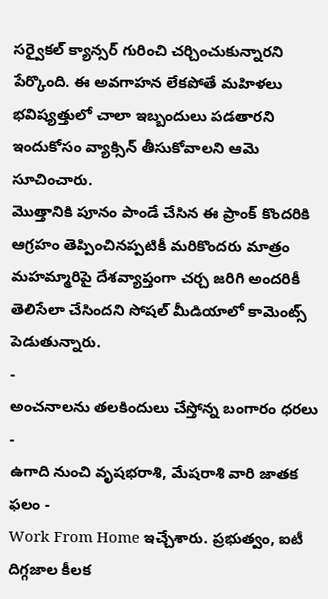సర్వైకల్ క్యాన్సర్ గురించి చర్చించుకున్నారని పేర్కొంది. ఈ అవగాహన లేకపోతే మహిళలు భవిష్యత్తులో చాలా ఇబ్బందులు పడతారని ఇందుకోసం వ్యాక్సిన్ తీసుకోవాలని ఆమె సూచించారు.
మొత్తానికి పూనం పాండే చేసిన ఈ ప్రాంక్ కొందరికి ఆగ్రహం తెప్పించినప్పటికీ మరికొందరు మాత్రం మహమ్మారిపై దేశవ్యాప్తంగా చర్చ జరిగి అందరికీ తెలిసేలా చేసిందని సోషల్ మీడియాలో కామెంట్స్ పెడుతున్నారు.
-
అంచనాలను తలకిందులు చేస్తోన్న బంగారం ధరలు -
ఉగాది నుంచి వృషభరాశి, మేషరాశి వారి జాతక ఫలం -
Work From Home ఇచ్చేశారు. ప్రభుత్వం, ఐటీ దిగ్గజాల కీలక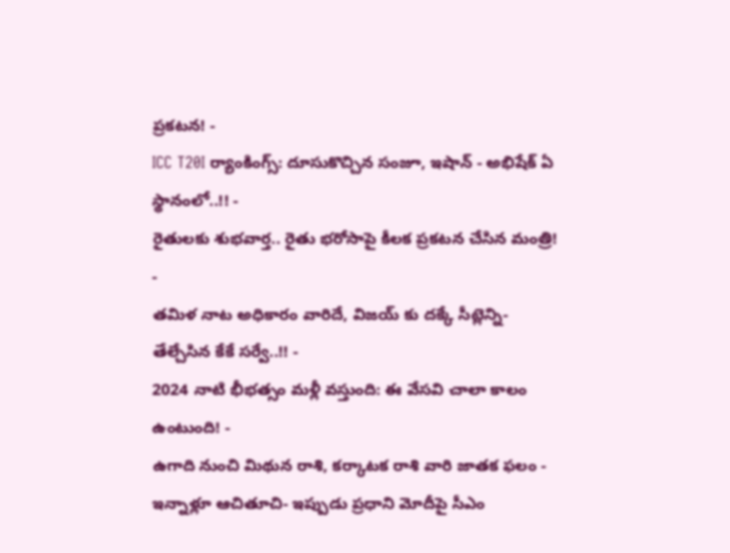ప్రకటన! -
ICC T20I ర్యాంకింగ్స్: దూసుకొచ్చిన సంజూ, ఇషాన్ - అభిషేక్ ఏ స్థానంలో..!! -
రైతులకు శుభవార్త.. రైతు భరోసాపై కీలక ప్రకటన చేసిన మంత్రి! -
తమిళ నాట అధికారం వారిదే, విజయ్ కు దక్కే సీట్లెన్ని- తేల్చేసిన కేకే సర్వే..!! -
2024 నాటి భీభత్సం మళ్లీ వస్తుంది: ఈ వేసవి చాలా కాలం ఉంటుంది! -
ఉగాది నుంచి మిథున రాశి, కర్కాటక రాశి వారి జాతక ఫలం -
ఇన్నాళ్లూ ఆచితూచి- ఇప్పుడు ప్రధాని మోదీపై సీఎం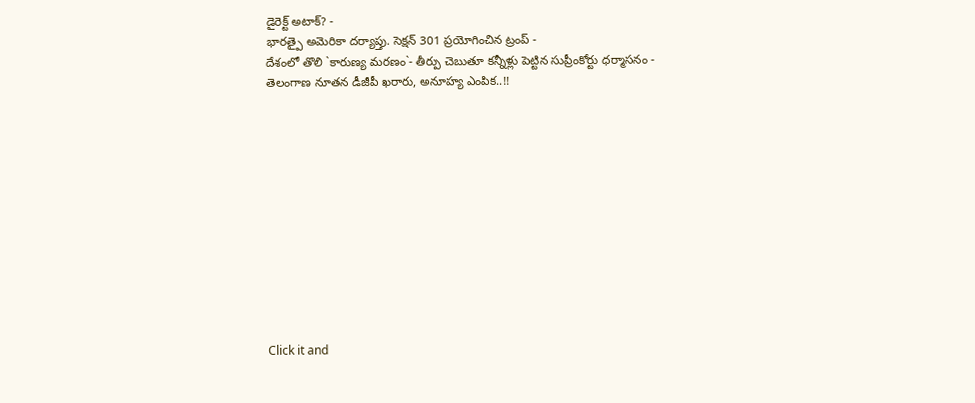డైరెక్ట్ అటాక్? -
భారత్పై అమెరికా దర్యాప్తు. సెక్షన్ 301 ప్రయోగించిన ట్రంప్ -
దేశంలో తొలి `కారుణ్య మరణం`- తీర్పు చెబుతూ కన్నీళ్లు పెట్టిన సుప్రీంకోర్టు ధర్మాసనం -
తెలంగాణ నూతన డీజీపీ ఖరారు, అనూహ్య ఎంపిక..!!












Click it and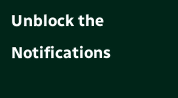Unblock the Notifications